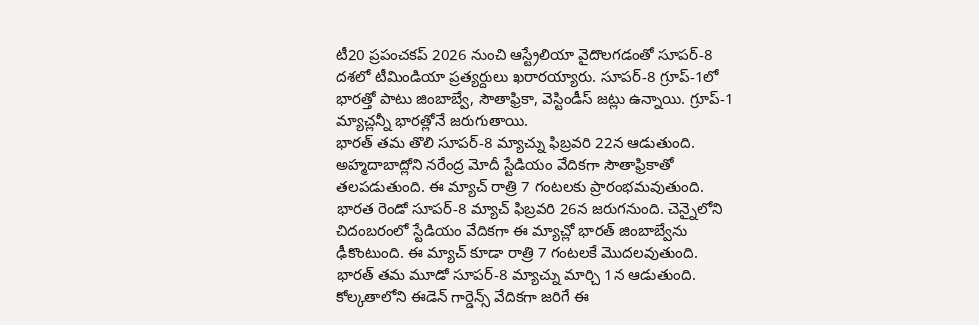టీ20 ప్రపంచకప్ 2026 నుంచి ఆస్ట్రేలియా వైదొలగడంతో సూపర్-8 దశలో టీమిండియా ప్రత్యర్దులు ఖరారయ్యారు. సూపర్-8 గ్రూప్-1లో భారత్తో పాటు జింబాబ్వే, సౌతాఫ్రికా, వెస్టిండీస్ జట్లు ఉన్నాయి. గ్రూప్-1 మ్యాచ్లన్నీ భారత్లోనే జరుగుతాయి.
భారత్ తమ తొలి సూపర్-8 మ్యాచ్ను ఫిబ్రవరి 22న ఆడుతుంది. అహ్మదాబాద్లోని నరేంద్ర మోదీ స్టేడియం వేదికగా సౌతాఫ్రికాతో తలపడుతుంది. ఈ మ్యాచ్ రాత్రి 7 గంటలకు ప్రారంభమవుతుంది.
భారత రెండో సూపర్-8 మ్యాచ్ ఫిబ్రవరి 26న జరుగనుంది. చెన్నైలోని చిదంబరంలో స్టేడియం వేదికగా ఈ మ్యాచ్లో భారత్ జింబాబ్వేను ఢీకొంటుంది. ఈ మ్యాచ్ కూడా రాత్రి 7 గంటలకే మొదలవుతుంది.
భారత్ తమ మూడో సూపర్-8 మ్యాచ్ను మార్చి 1న ఆడుతుంది. కోల్కతాలోని ఈడెన్ గార్డెన్స్ వేదికగా జరిగే ఈ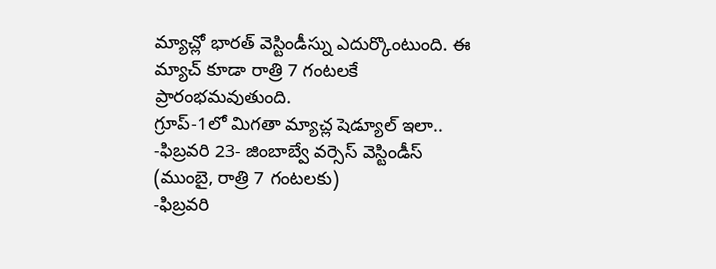మ్యాచ్లో భారత్ వెస్టిండీస్ను ఎదుర్కొంటుంది. ఈ మ్యాచ్ కూడా రాత్రి 7 గంటలకే ప్రారంభమవుతుంది.
గ్రూప్-1లో మిగతా మ్యాచ్ల షెడ్యూల్ ఇలా..
-ఫిబ్రవరి 23- జింబాబ్వే వర్సెస్ వెస్టిండీస్ (ముంబై, రాత్రి 7 గంటలకు)
-ఫిబ్రవరి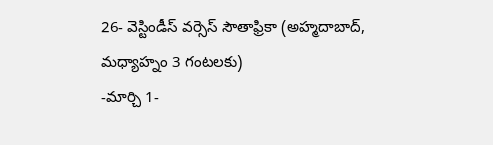26- వెస్టిండీస్ వర్సెస్ సౌతాఫ్రికా (అహ్మదాబాద్, మధ్యాహ్నం 3 గంటలకు)
-మార్చి 1-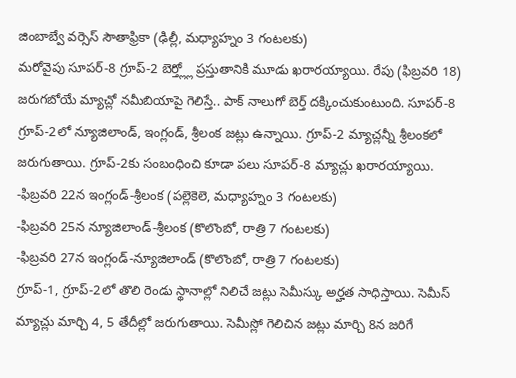జింబాబ్వే వర్సెస్ సౌతాఫ్రికా (ఢిల్లీ, మధ్యాహ్నం 3 గంటలకు)
మరోవైపు సూపర్-8 గ్రూప్-2 బెర్త్ల్లో ప్రస్తుతానికి మూడు ఖరారయ్యాయి. రేపు (ఫిబ్రవరి 18) జరుగబోయే మ్యాచ్లో నమీబియాపై గెలిస్తే.. పాక్ నాలుగో బెర్త్ దక్కించుకుంటుంది. సూపర్-8 గ్రూప్-2లో న్యూజిలాండ్, ఇంగ్లండ్, శ్రీలంక జట్లు ఉన్నాయి. గ్రూప్-2 మ్యాచ్లన్నీ శ్రీలంకలో జరుగుతాయి. గ్రూప్-2కు సంబంధించి కూడా పలు సూపర్-8 మ్యాచ్లు ఖరారయ్యాయి.
-ఫిబ్రవరి 22న ఇంగ్లండ్-శ్రీలంక (పల్లెకెలె, మధ్యాహ్నం 3 గంటలకు)
-ఫిబ్రవరి 25న న్యూజిలాండ్-శ్రీలంక (కొలొంబో, రాత్రి 7 గంటలకు)
-ఫిబ్రవరి 27న ఇంగ్లండ్-న్యూజిలాండ్ (కొలొంబో, రాత్రి 7 గంటలకు)
గ్రూప్-1, గ్రూప్-2లో తొలి రెండు స్థానాల్లో నిలిచే జట్లు సెమీస్కు అర్హత సాధిస్తాయి. సెమీస్ మ్యాచ్లు మార్చి 4, 5 తేదీల్లో జరుగుతాయి. సెమీస్లో గెలిచిన జట్లు మార్చి 8న జరిగే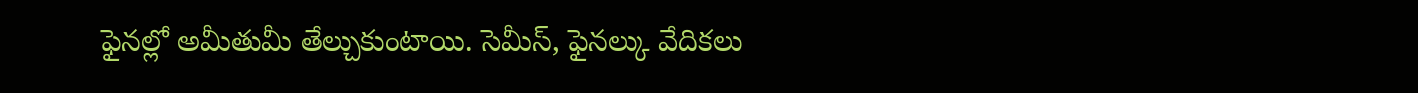ఫైనల్లో అమీతుమీ తేల్చుకుంటాయి. సెమీస్, ఫైనల్కు వేదికలు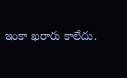ఇంకా ఖరారు కాలేదు.